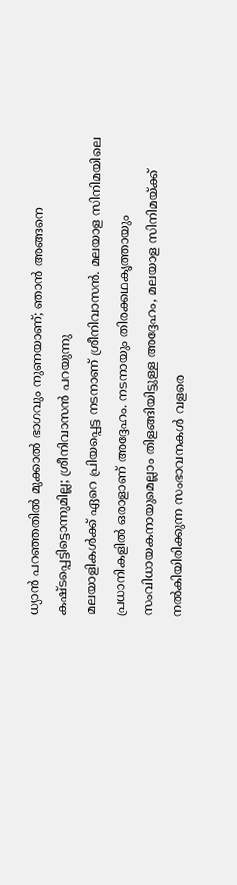ധ്യാൻ പറഞ്ഞതിൽ മുക്കാൽ ഭാഗവും നുണയാണ്; ഞാൻ അങ്ങനെ കഷ്ടപ്പെട്ടിട്ടൊന്നുമില്ല; ശ്രീനിവാസൻ പറയുന്നു
മലയാളികൾക്ക് ഏറെ പ്രിയപ്പെട്ട നടനാണ് ശ്രീനിവാസൻ. മലയാള സിനിമയിലെ പ്രധാനികളിൽ ഒരാളാണ് അദ്ദേഹം. നടനായും തിരക്കഥകൃത്തായും സംവിധായകനായുമെല്ലാം തിളങ്ങിയിട്ടുള്ള അദ്ദേഹം, മലയാള സിനിമയ്ക്ക് നൽകിയിരിക്കുന്ന സംഭാവനകൾ വളരെ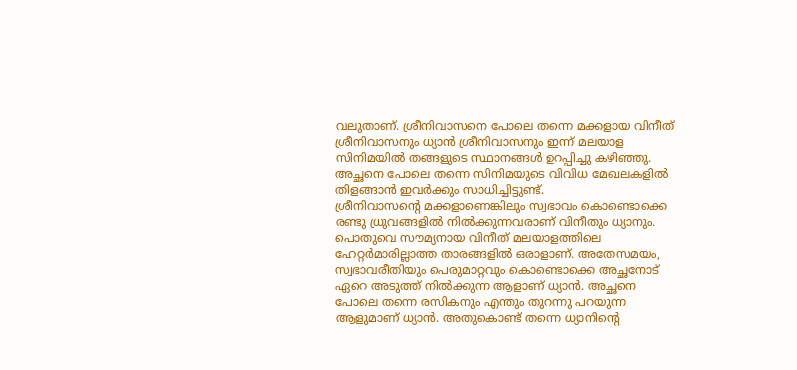വലുതാണ്. ശ്രീനിവാസനെ പോലെ തന്നെ മക്കളായ വിനീത് ശ്രീനിവാസനും ധ്യാൻ ശ്രീനിവാസനും ഇന്ന് മലയാള സിനിമയിൽ തങ്ങളുടെ സ്ഥാനങ്ങൾ ഉറപ്പിച്ചു കഴിഞ്ഞു. അച്ഛനെ പോലെ തന്നെ സിനിമയുടെ വിവിധ മേഖലകളിൽ തിളങ്ങാൻ ഇവർക്കും സാധിച്ചിട്ടുണ്ട്.
ശ്രീനിവാസന്റെ മക്കളാണെങ്കിലും സ്വഭാവം കൊണ്ടൊക്കെ രണ്ടു ധ്രുവങ്ങളിൽ നിൽക്കുന്നവരാണ് വിനീതും ധ്യാനും. പൊതുവെ സൗമ്യനായ വിനീത് മലയാളത്തിലെ ഹേറ്റർമാരില്ലാത്ത താരങ്ങളിൽ ഒരാളാണ്. അതേസമയം, സ്വഭാവരീതിയും പെരുമാറ്റവും കൊണ്ടൊക്കെ അച്ഛനോട് ഏറെ അടുത്ത് നിൽക്കുന്ന ആളാണ് ധ്യാൻ. അച്ഛനെ പോലെ തന്നെ രസികനും എന്തും തുറന്നു പറയുന്ന ആളുമാണ് ധ്യാൻ. അതുകൊണ്ട് തന്നെ ധ്യാനിന്റെ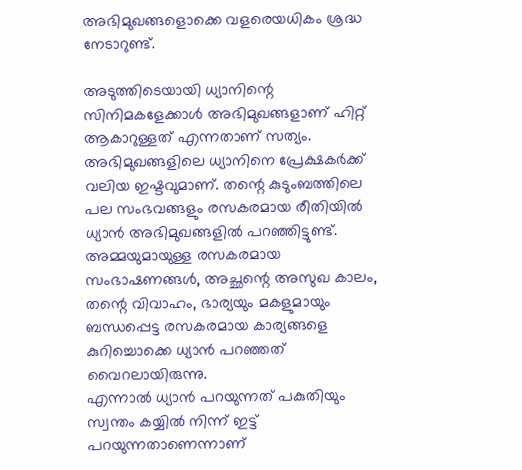അഭിമുഖങ്ങളൊക്കെ വളരെയധികം ശ്രദ്ധ നേടാറുണ്ട്.

അടുത്തിടെയായി ധ്യാനിന്റെ സിനിമകളേക്കാൾ അഭിമുഖങ്ങളാണ് ഹിറ്റ് ആകാറുള്ളത് എന്നതാണ് സത്യം. അഭിമുഖങ്ങളിലെ ധ്യാനിനെ പ്രേക്ഷകർക്ക് വലിയ ഇഷ്ടവുമാണ്. തന്റെ കുടുംബത്തിലെ പല സംഭവങ്ങളും രസകരമായ രീതിയിൽ ധ്യാൻ അഭിമുഖങ്ങളിൽ പറഞ്ഞിട്ടുണ്ട്. അമ്മയുമായുള്ള രസകരമായ സംഭാഷണങ്ങൾ, അച്ഛന്റെ അസുഖ കാലം, തന്റെ വിവാഹം, ഭാര്യയും മകളുമായും ബന്ധപ്പെട്ട രസകരമായ കാര്യങ്ങളെ കുറിച്ചൊക്കെ ധ്യാൻ പറഞ്ഞത് വൈറലായിരുന്നു.
എന്നാൽ ധ്യാൻ പറയുന്നത് പകുതിയും സ്വന്തം കയ്യിൽ നിന്ന് ഇട്ട് പറയുന്നതാണെന്നാണ്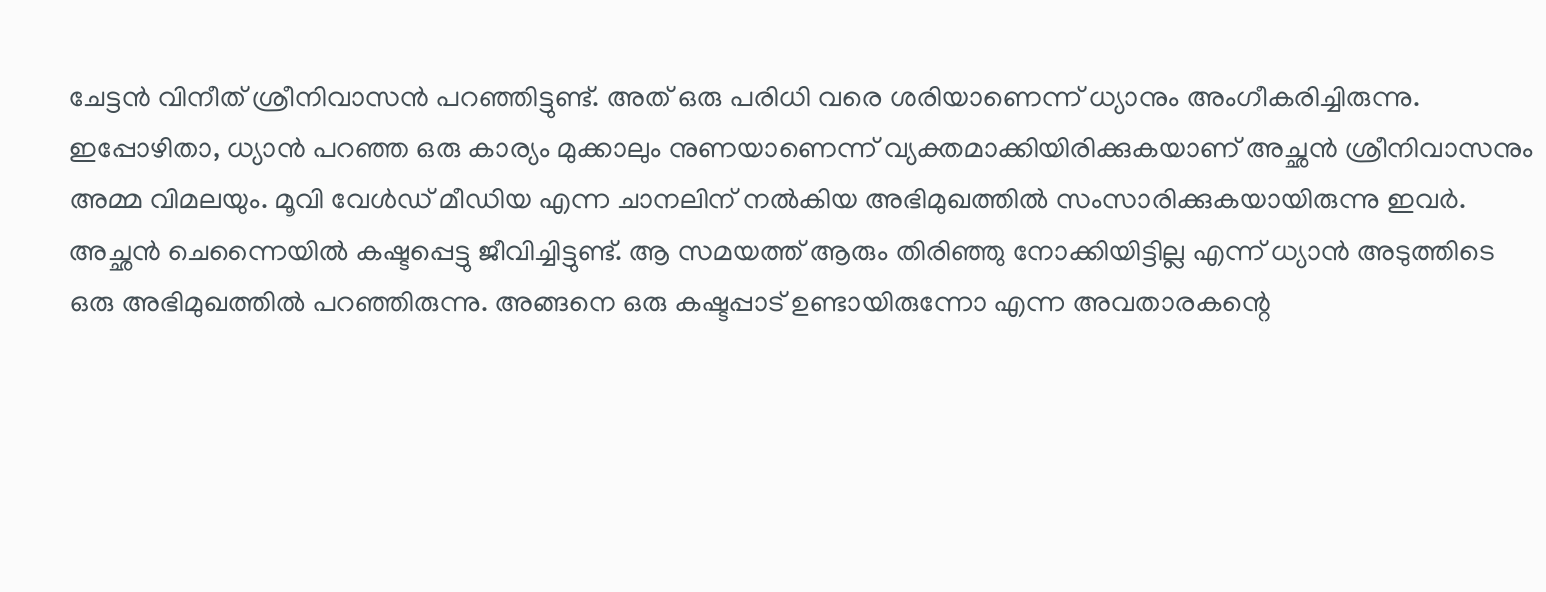ചേട്ടൻ വിനീത് ശ്രീനിവാസൻ പറഞ്ഞിട്ടുണ്ട്. അത് ഒരു പരിധി വരെ ശരിയാണെന്ന് ധ്യാനും അംഗീകരിച്ചിരുന്നു. ഇപ്പോഴിതാ, ധ്യാൻ പറഞ്ഞ ഒരു കാര്യം മുക്കാലും നുണയാണെന്ന് വ്യക്തമാക്കിയിരിക്കുകയാണ് അച്ഛൻ ശ്രീനിവാസനും അമ്മ വിമലയും. മൂവി വേൾഡ് മീഡിയ എന്ന ചാനലിന് നൽകിയ അഭിമുഖത്തിൽ സംസാരിക്കുകയായിരുന്നു ഇവർ.
അച്ഛൻ ചെന്നൈയിൽ കഷ്ടപ്പെട്ടു ജീവിച്ചിട്ടുണ്ട്. ആ സമയത്ത് ആരും തിരിഞ്ഞു നോക്കിയിട്ടില്ല എന്ന് ധ്യാൻ അടുത്തിടെ ഒരു അഭിമുഖത്തിൽ പറഞ്ഞിരുന്നു. അങ്ങനെ ഒരു കഷ്ടപ്പാട് ഉണ്ടായിരുന്നോ എന്ന അവതാരകന്റെ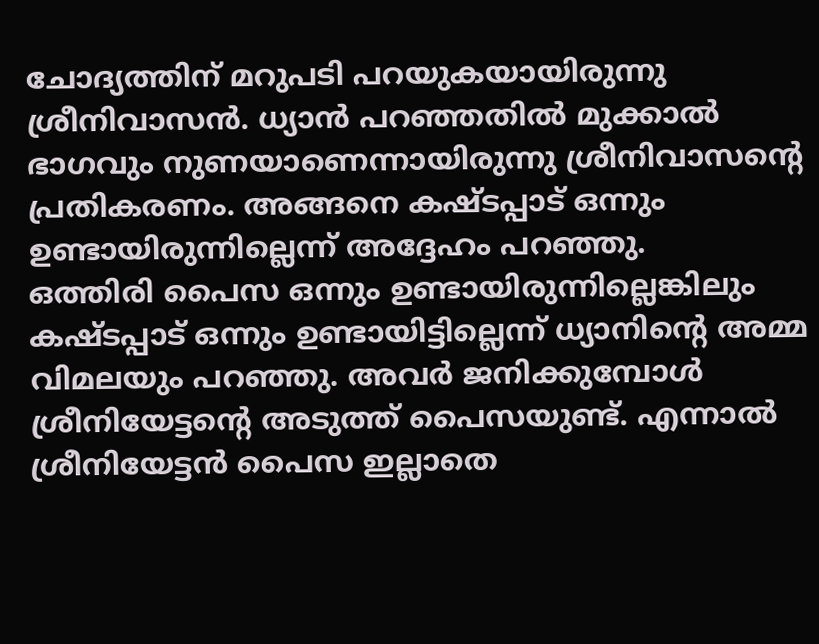ചോദ്യത്തിന് മറുപടി പറയുകയായിരുന്നു ശ്രീനിവാസൻ. ധ്യാൻ പറഞ്ഞതിൽ മുക്കാൽ ഭാഗവും നുണയാണെന്നായിരുന്നു ശ്രീനിവാസന്റെ പ്രതികരണം. അങ്ങനെ കഷ്ടപ്പാട് ഒന്നും ഉണ്ടായിരുന്നില്ലെന്ന് അദ്ദേഹം പറഞ്ഞു.
ഒത്തിരി പൈസ ഒന്നും ഉണ്ടായിരുന്നില്ലെങ്കിലും കഷ്ടപ്പാട് ഒന്നും ഉണ്ടായിട്ടില്ലെന്ന് ധ്യാനിന്റെ അമ്മ വിമലയും പറഞ്ഞു. അവർ ജനിക്കുമ്പോൾ ശ്രീനിയേട്ടന്റെ അടുത്ത് പൈസയുണ്ട്. എന്നാൽ ശ്രീനിയേട്ടൻ പൈസ ഇല്ലാതെ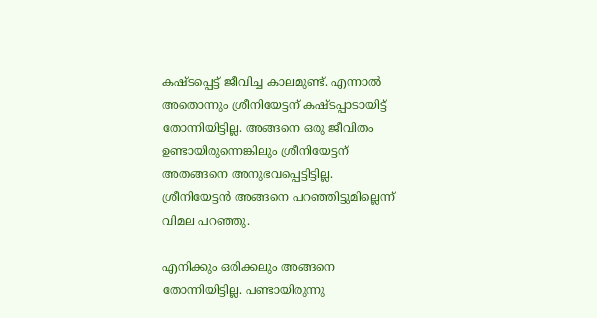കഷ്ടപ്പെട്ട് ജീവിച്ച കാലമുണ്ട്. എന്നാൽ അതൊന്നും ശ്രീനിയേട്ടന് കഷ്ടപ്പാടായിട്ട് തോന്നിയിട്ടില്ല. അങ്ങനെ ഒരു ജീവിതം ഉണ്ടായിരുന്നെങ്കിലും ശ്രീനിയേട്ടന് അതങ്ങനെ അനുഭവപ്പെട്ടിട്ടില്ല. ശ്രീനിയേട്ടൻ അങ്ങനെ പറഞ്ഞിട്ടുമില്ലെന്ന് വിമല പറഞ്ഞു.

എനിക്കും ഒരിക്കലും അങ്ങനെ തോന്നിയിട്ടില്ല. പണ്ടായിരുന്നു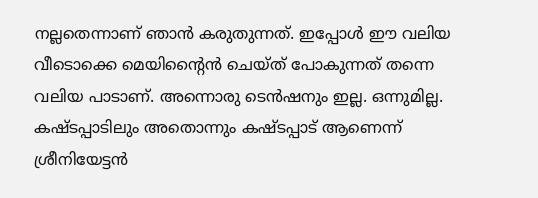നല്ലതെന്നാണ് ഞാൻ കരുതുന്നത്. ഇപ്പോൾ ഈ വലിയ വീടൊക്കെ മെയിന്റൈൻ ചെയ്ത് പോകുന്നത് തന്നെ വലിയ പാടാണ്. അന്നൊരു ടെൻഷനും ഇല്ല. ഒന്നുമില്ല. കഷ്ടപ്പാടിലും അതൊന്നും കഷ്ടപ്പാട് ആണെന്ന് ശ്രീനിയേട്ടൻ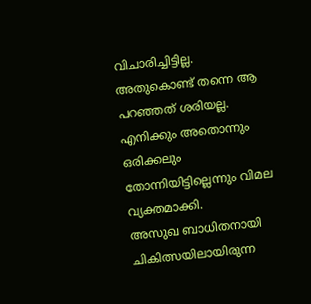വിചാരിച്ചിട്ടില്ല. അതുകൊണ്ട് തന്നെ ആ പറഞ്ഞത് ശരിയല്ല. എനിക്കും അതൊന്നും ഒരിക്കലും തോന്നിയിട്ടില്ലെന്നും വിമല വ്യക്തമാക്കി.
അസുഖ ബാധിതനായി ചികിത്സയിലായിരുന്ന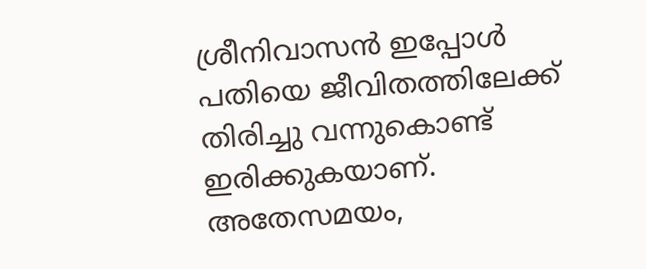ശ്രീനിവാസൻ ഇപ്പോൾ പതിയെ ജീവിതത്തിലേക്ക് തിരിച്ചു വന്നുകൊണ്ട് ഇരിക്കുകയാണ്. അതേസമയം,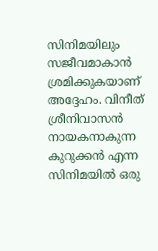സിനിമയിലും സജീവമാകാൻ ശ്രമിക്കുകയാണ് അദ്ദേഹം. വിനീത് ശ്രീനിവാസൻ നായകനാകുന്ന കുറുക്കൻ എന്ന സിനിമയിൽ ഒരു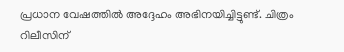പ്രധാന വേഷത്തിൽ അദ്ദേഹം അഭിനയിച്ചിട്ടുണ്ട്. ചിത്രം റിലീസിന്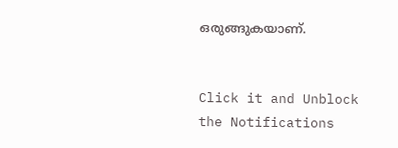ഒരുങ്ങുകയാണ്.


Click it and Unblock the Notifications